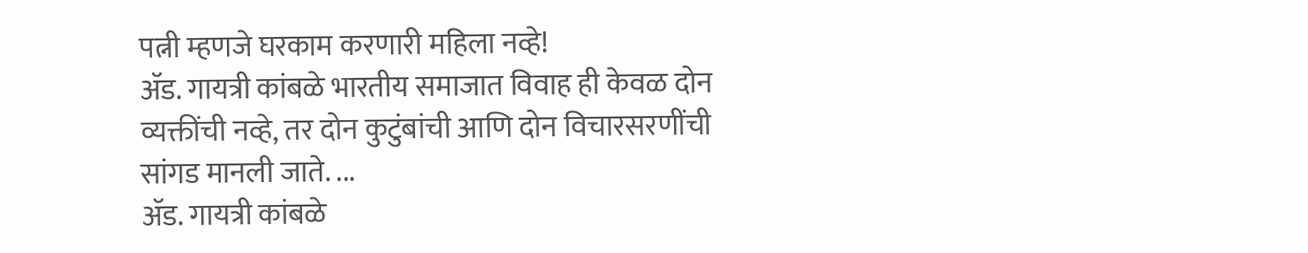पत्नी म्हणजे घरकाम करणारी महिला नव्हे!
ॲड. गायत्री कांबळे भारतीय समाजात विवाह ही केवळ दोन व्यक्तींची नव्हे, तर दोन कुटुंबांची आणि दोन विचारसरणींची सांगड मानली जाते. ...
ॲड. गायत्री कांबळे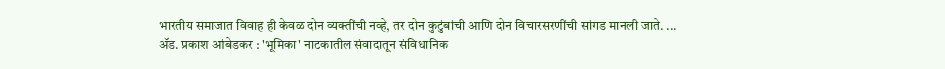भारतीय समाजात विवाह ही केवळ दोन व्यक्तींची नव्हे, तर दोन कुटुंबांची आणि दोन विचारसरणींची सांगड मानली जाते. ...
ॲड. प्रकाश आंबेडकर : 'भूमिका' नाटकातील संवादातून संविधानिक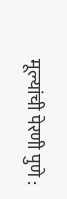मूल्यांची पेरणी पुणे :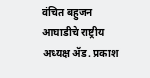वंचित बहुजन आघाडीचे राष्ट्रीय अध्यक्ष ॲड. प्रकाश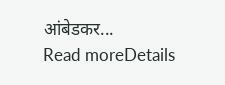आंबेडकर...
Read moreDetails